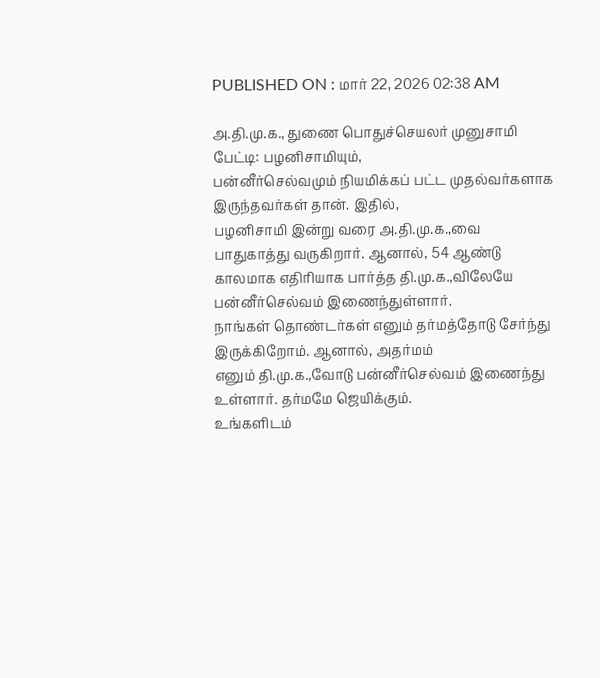PUBLISHED ON : மார் 22, 2026 02:38 AM

அ.தி.மு.க., துணை பொதுச்செயலர் முனுசாமி பேட்டி: பழனிசாமியும்,
பன்னீர்செல்வமும் நியமிக்கப் பட்ட முதல்வர்களாக இருந்தவர்கள் தான். இதில்,
பழனிசாமி இன்று வரை அ.தி.மு.க.,வை பாதுகாத்து வருகிறார். ஆனால், 54 ஆண்டு
காலமாக எதிரியாக பார்த்த தி.மு.க.,விலேயே பன்னீர்செல்வம் இணைந்துள்ளார்.
நாங்கள் தொண்டர்கள் எனும் தர்மத்தோடு சேர்ந்து இருக்கிறோம். ஆனால், அதர்மம்
எனும் தி.மு.க.,வோடு பன்னீர்செல்வம் இணைந்து உள்ளார். தர்மமே ஜெயிக்கும்.
உங்களிடம்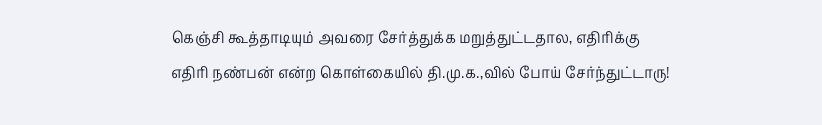கெஞ்சி கூத்தாடியும் அவரை சேர்த்துக்க மறுத்துட்டதால, எதிரிக்கு
எதிரி நண்பன் என்ற கொள்கையில் தி.மு.க.,வில் போய் சேர்ந்துட்டாரு!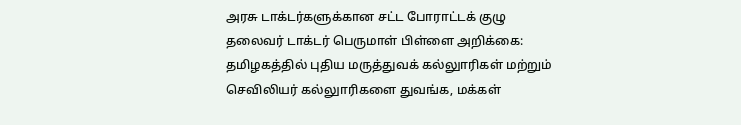அரசு டாக்டர்களுக்கான சட்ட போராட்டக் குழு தலைவர் டாக்டர் பெருமாள் பிள்ளை அறிக்கை: தமிழகத்தில் புதிய மருத்துவக் கல்லுாரிகள் மற்றும் செவிலியர் கல்லுாரிகளை துவங்க, மக்கள்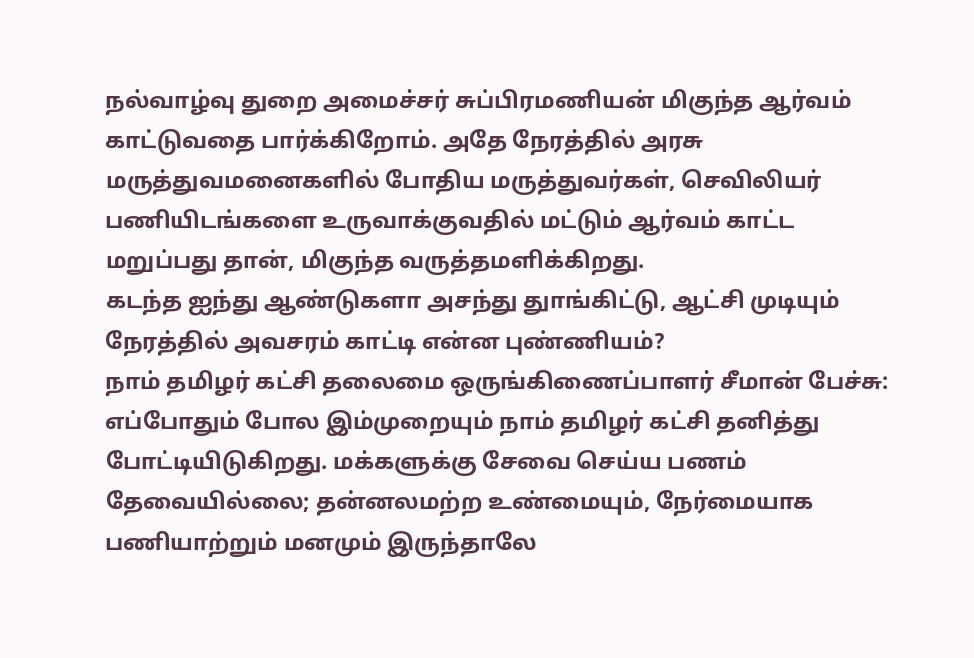நல்வாழ்வு துறை அமைச்சர் சுப்பிரமணியன் மிகுந்த ஆர்வம் காட்டுவதை பார்க்கிறோம். அதே நேரத்தில் அரசு மருத்துவமனைகளில் போதிய மருத்துவர்கள், செவிலியர் பணியிடங்களை உருவாக்குவதில் மட்டும் ஆர்வம் காட்ட மறுப்பது தான், மிகுந்த வருத்தமளிக்கிறது.
கடந்த ஐந்து ஆண்டுகளா அசந்து துாங்கிட்டு, ஆட்சி முடியும் நேரத்தில் அவசரம் காட்டி என்ன புண்ணியம்?
நாம் தமிழர் கட்சி தலைமை ஒருங்கிணைப்பாளர் சீமான் பேச்சு: எப்போதும் போல இம்முறையும் நாம் தமிழர் கட்சி தனித்து போட்டியிடுகிறது. மக்களுக்கு சேவை செய்ய பணம் தேவையில்லை; தன்னலமற்ற உண்மையும், நேர்மையாக பணியாற்றும் மனமும் இருந்தாலே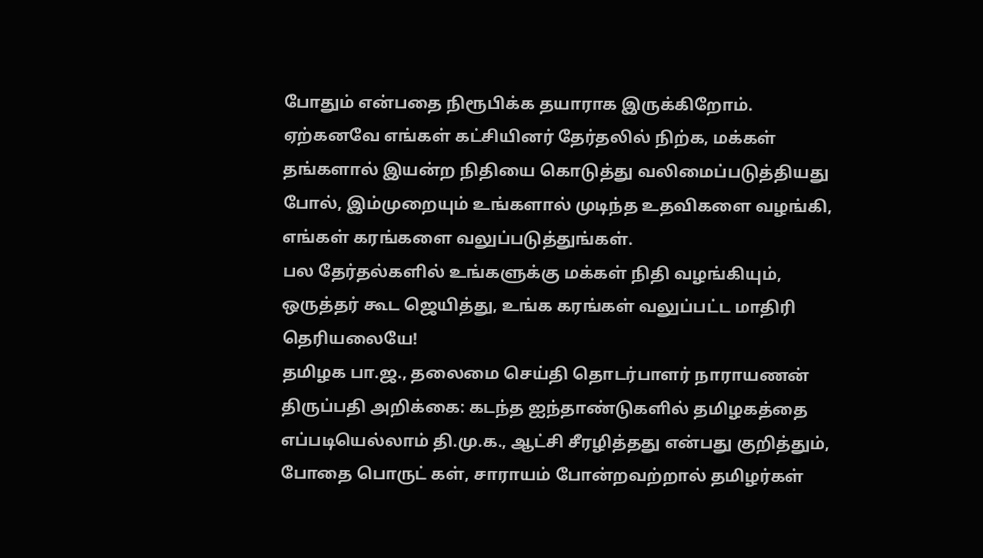போதும் என்பதை நிரூபிக்க தயாராக இருக்கிறோம். ஏற்கனவே எங்கள் கட்சியினர் தேர்தலில் நிற்க, மக்கள் தங்களால் இயன்ற நிதியை கொடுத்து வலிமைப்படுத்தியது போல், இம்முறையும் உங்களால் முடிந்த உதவிகளை வழங்கி, எங்கள் கரங்களை வலுப்படுத்துங்கள்.
பல தேர்தல்களில் உங்களுக்கு மக்கள் நிதி வழங்கியும், ஒருத்தர் கூட ஜெயித்து, உங்க கரங்கள் வலுப்பட்ட மாதிரி தெரியலையே!
தமிழக பா.ஜ., தலைமை செய்தி தொடர்பாளர் நாராயணன் திருப்பதி அறிக்கை: கடந்த ஐந்தாண்டுகளில் தமிழகத்தை எப்படியெல்லாம் தி.மு.க., ஆட்சி சீரழித்தது என்பது குறித்தும், போதை பொருட் கள், சாராயம் போன்றவற்றால் தமிழர்கள்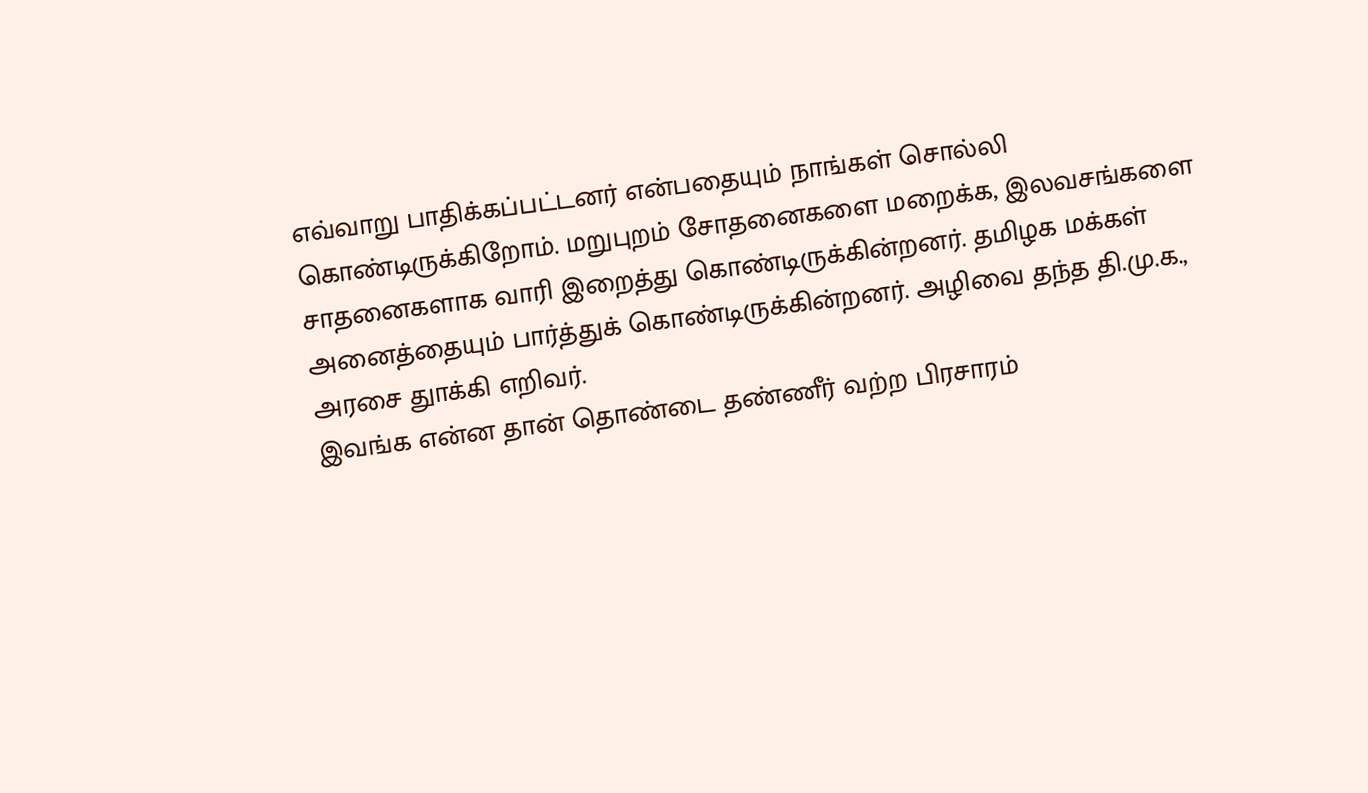எவ்வாறு பாதிக்கப்பட்டனர் என்பதையும் நாங்கள் சொல்லி கொண்டிருக்கிறோம். மறுபுறம் சோதனைகளை மறைக்க, இலவசங்களை சாதனைகளாக வாரி இறைத்து கொண்டிருக்கின்றனர். தமிழக மக்கள் அனைத்தையும் பார்த்துக் கொண்டிருக்கின்றனர். அழிவை தந்த தி.மு.க., அரசை துாக்கி எறிவர்.
இவங்க என்ன தான் தொண்டை தண்ணீர் வற்ற பிரசாரம்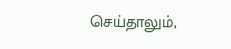செய்தாலும்,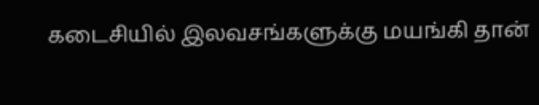கடைசியில் இலவசங்களுக்கு மயங்கி தான்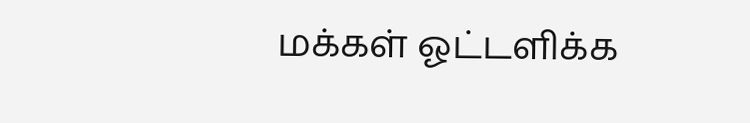மக்கள் ஓட்டளிக்க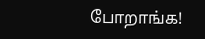போறாங்க!